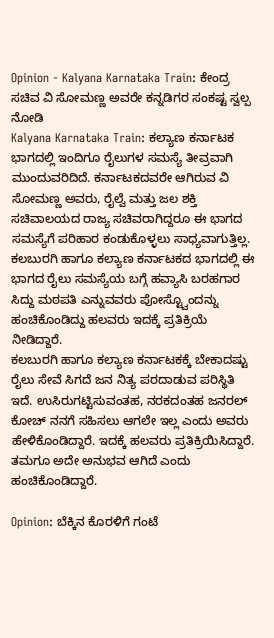Opinion - Kalyana Karnataka Train: ಕೇಂದ್ರ ಸಚಿವ ವಿ ಸೋಮಣ್ಣ ಅವರೇ ಕನ್ನಡಿಗರ ಸಂಕಷ್ಟ ಸ್ವಲ್ಪ ನೋಡಿ
Kalyana Karnataka Train: ಕಲ್ಯಾಣ ಕರ್ನಾಟಕ ಭಾಗದಲ್ಲಿ ಇಂದಿಗೂ ರೈಲುಗಳ ಸಮಸ್ಯೆ ತೀವ್ರವಾಗಿ ಮುಂದುವರಿದಿದೆ. ಕರ್ನಾಟಕದವರೇ ಆಗಿರುವ ವಿ ಸೋಮಣ್ಣ ಅವರು, ರೈಲ್ವೆ ಮತ್ತು ಜಲ ಶಕ್ತಿ ಸಚಿವಾಲಯದ ರಾಜ್ಯ ಸಚಿವರಾಗಿದ್ದರೂ ಈ ಭಾಗದ ಸಮಸ್ಯೆಗೆ ಪರಿಹಾರ ಕಂಡುಕೊಳ್ಳಲು ಸಾಧ್ಯವಾಗುತ್ತಿಲ್ಲ. ಕಲಬುರಗಿ ಹಾಗೂ ಕಲ್ಯಾಣ ಕರ್ನಾಟಕದ ಭಾಗದಲ್ಲಿ ಈ ಭಾಗದ ರೈಲು ಸಮಸ್ಯೆಯ ಬಗ್ಗೆ ಹವ್ಯಾಸಿ ಬರಹಗಾರ ಸಿದ್ದು ಮಠಪತಿ ಎನ್ನುವವರು ಪೋಸ್ಟ್ವೊಂದನ್ನು ಹಂಚಿಕೊಂಡಿದ್ದು ಹಲವರು ಇದಕ್ಕೆ ಪ್ರತಿಕ್ರಿಯೆ ನೀಡಿದ್ದಾರೆ.
ಕಲಬುರಗಿ ಹಾಗೂ ಕಲ್ಯಾಣ ಕರ್ನಾಟಕಕ್ಕೆ ಬೇಕಾದಷ್ಟು ರೈಲು ಸೇವೆ ಸಿಗದೆ ಜನ ನಿತ್ಯ ಪರದಾಡುವ ಪರಿಸ್ಥಿತಿ ಇದೆ. ಉಸಿರುಗಟ್ಟಿಸುವಂತಹ, ನರಕದಂತಹ ಜನರಲ್ ಕೋಚ್ ನನಗೆ ಸಹಿಸಲು ಆಗಲೇ ಇಲ್ಲ ಎಂದು ಅವರು ಹೇಳಿಕೊಂಡಿದ್ದಾರೆ. ಇದಕ್ಕೆ ಹಲವರು ಪ್ರತಿಕ್ರಿಯಿಸಿದ್ದಾರೆ. ತಮಗೂ ಅದೇ ಅನುಭವ ಆಗಿದೆ ಎಂದು ಹಂಚಿಕೊಂಡಿದ್ದಾರೆ.

Opinion: ಬೆಕ್ಕಿನ ಕೊರಳಿಗೆ ಗಂಟೆ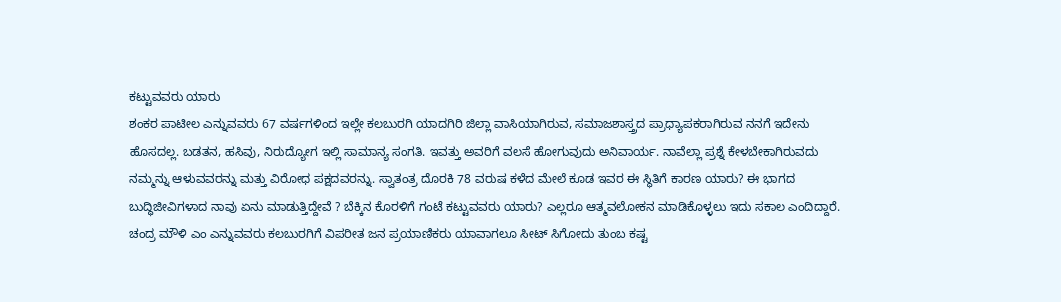ಕಟ್ಟುವವರು ಯಾರು
ಶಂಕರ ಪಾಟೀಲ ಎನ್ನುವವರು 67 ವರ್ಷಗಳಿಂದ ಇಲ್ಲೇ ಕಲಬುರಗಿ ಯಾದಗಿರಿ ಜಿಲ್ಲಾ ವಾಸಿಯಾಗಿರುವ, ಸಮಾಜಶಾಸ್ತ್ರದ ಪ್ರಾಧ್ಯಾಪಕರಾಗಿರುವ ನನಗೆ ಇದೇನು ಹೊಸದಲ್ಲ. ಬಡತನ, ಹಸಿವು, ನಿರುದ್ಯೋಗ ಇಲ್ಲಿ ಸಾಮಾನ್ಯ ಸಂಗತಿ. ಇವತ್ತು ಅವರಿಗೆ ವಲಸೆ ಹೋಗುವುದು ಅನಿವಾರ್ಯ. ನಾವೆಲ್ಲಾ ಪ್ರಶ್ನೆ ಕೇಳಬೇಕಾಗಿರುವದು ನಮ್ಮನ್ನು ಆಳುವವರನ್ನು ಮತ್ತು ವಿರೋಧ ಪಕ್ಷದವರನ್ನು. ಸ್ವಾತಂತ್ರ ದೊರಕಿ 78 ವರುಷ ಕಳೆದ ಮೇಲೆ ಕೂಡ ಇವರ ಈ ಸ್ಥಿತಿಗೆ ಕಾರಣ ಯಾರು? ಈ ಭಾಗದ ಬುದ್ಧಿಜೀವಿಗಳಾದ ನಾವು ಏನು ಮಾಡುತ್ತಿದ್ದೇವೆ ? ಬೆಕ್ಕಿನ ಕೊರಳಿಗೆ ಗಂಟೆ ಕಟ್ಟುವವರು ಯಾರು? ಎಲ್ಲರೂ ಆತ್ಮವಲೋಕನ ಮಾಡಿಕೊಳ್ಳಲು ಇದು ಸಕಾಲ ಎಂದಿದ್ದಾರೆ.
ಚಂದ್ರ ಮೌಳಿ ಎಂ ಎನ್ನುವವರು ಕಲಬುರಗಿಗೆ ವಿಪರೀತ ಜನ ಪ್ರಯಾಣಿಕರು ಯಾವಾಗಲೂ ಸೀಟ್ ಸಿಗೋದು ತುಂಬ ಕಷ್ಟ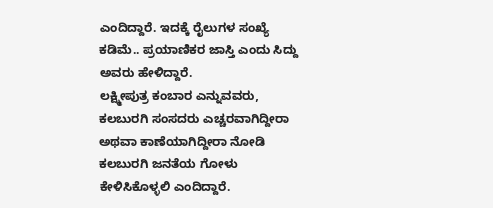ಎಂದಿದ್ದಾರೆ. ಇದಕ್ಕೆ ರೈಲುಗಳ ಸಂಖ್ಯೆ ಕಡಿಮೆ.. ಪ್ರಯಾಣಿಕರ ಜಾಸ್ತಿ ಎಂದು ಸಿದ್ದು ಅವರು ಹೇಳಿದ್ದಾರೆ.
ಲಕ್ಷ್ಮೀಪುತ್ರ ಕಂಬಾರ ಎನ್ನುವವರು, ಕಲಬುರಗಿ ಸಂಸದರು ಎಚ್ಚರವಾಗಿದ್ದೀರಾ ಅಥವಾ ಕಾಣೆಯಾಗಿದ್ದೀರಾ ನೋಡಿ ಕಲಬುರಗಿ ಜನತೆಯ ಗೋಳು ಕೇಳಿಸಿಕೊಳ್ಳಲಿ ಎಂದಿದ್ದಾರೆ.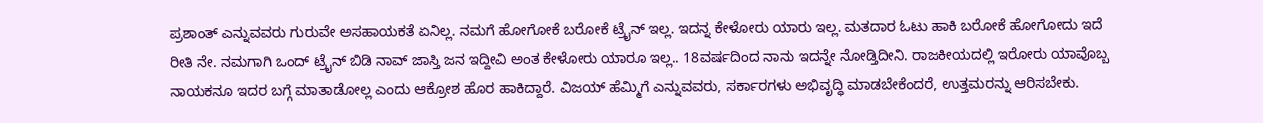ಪ್ರಶಾಂತ್ ಎನ್ನುವವರು ಗುರುವೇ ಅಸಹಾಯಕತೆ ಏನಿಲ್ಲ. ನಮಗೆ ಹೋಗೋಕೆ ಬರೋಕೆ ಟ್ರೈನ್ ಇಲ್ಲ. ಇದನ್ನ ಕೇಳೋರು ಯಾರು ಇಲ್ಲ. ಮತದಾರ ಓಟು ಹಾಕಿ ಬರೋಕೆ ಹೋಗೋದು ಇದೆ ರೀತಿ ನೇ. ನಮಗಾಗಿ ಒಂದ್ ಟ್ರೈನ್ ಬಿಡಿ ನಾವ್ ಜಾಸ್ತಿ ಜನ ಇದ್ದೀವಿ ಅಂತ ಕೇಳೋರು ಯಾರೂ ಇಲ್ಲ.. 18ವರ್ಷದಿಂದ ನಾನು ಇದನ್ನೇ ನೋಡ್ತಿದೀನಿ. ರಾಜಕೀಯದಲ್ಲಿ ಇರೋರು ಯಾವೊಬ್ಬ ನಾಯಕನೂ ಇದರ ಬಗ್ಗೆ ಮಾತಾಡೋಲ್ಲ ಎಂದು ಆಕ್ರೋಶ ಹೊರ ಹಾಕಿದ್ದಾರೆ. ವಿಜಯ್ ಹೆಮ್ಮಿಗೆ ಎನ್ನುವವರು, ಸರ್ಕಾರಗಳು ಅಭಿವೃದ್ಧಿ ಮಾಡಬೇಕೆಂದರೆ, ಉತ್ತಮರನ್ನು ಆರಿಸಬೇಕು.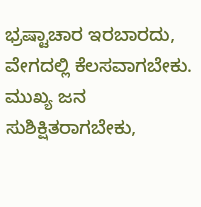ಭ್ರಷ್ಟಾಚಾರ ಇರಬಾರದು, ವೇಗದಲ್ಲಿ ಕೆಲಸವಾಗಬೇಕು. ಮುಖ್ಯ ಜನ ಸುಶಿಕ್ಷಿತರಾಗಬೇಕು,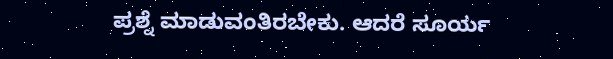ಪ್ರಶ್ನೆ ಮಾಡುವಂತಿರಬೇಕು. ಆದರೆ ಸೂರ್ಯ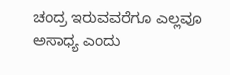ಚಂದ್ರ ಇರುವವರೆಗೂ ಎಲ್ಲವೂ ಅಸಾಧ್ಯ ಎಂದು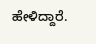ಹೇಳಿದ್ದಾರೆ.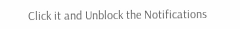Click it and Unblock the Notifications